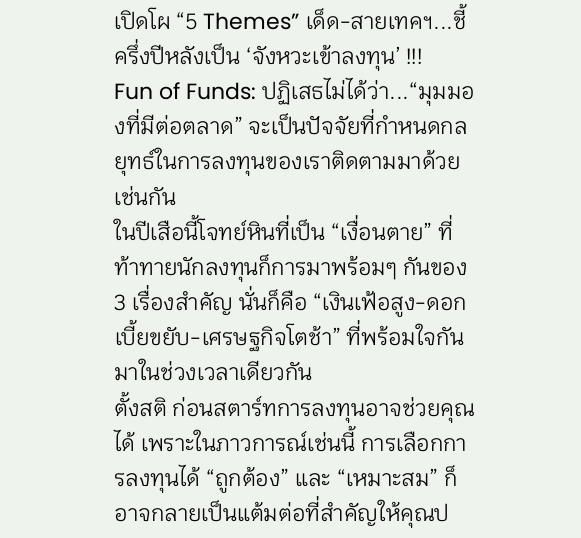เปิดโผ “5 Themes” เด็ด-สายเทคฯ...ชี้ครึ่งปีหลังเป็น ‘จังหวะเข้าลงทุน’ !!!
Fun of Funds: ปฏิเสธไม่ได้ว่า...“มุมมองที่มีต่อตลาด” จะเป็นปัจจัยที่กำหนดกลยุทธ์ในการลงทุนของเราติดตามมาด้วยเช่นกัน
ในปีเสือนี้โจทย์หินที่เป็น “เงื่อนตาย” ที่ท้าทายนักลงทุนก็การมาพร้อมๆ กันของ 3 เรื่องสำคัญ นั่นก็คือ “เงินเฟ้อสูง-ดอกเบี้ยขยับ-เศรษฐกิจโตช้า” ที่พร้อมใจกันมาในช่วงเวลาเดียวกัน
ตั้งสติ ก่อนสตาร์ทการลงทุนอาจช่วยคุณได้ เพราะในภาวการณ์เช่นนี้ การเลือกการลงทุนได้ “ถูกต้อง” และ “เหมาะสม” ก็อาจกลายเป็นแต้มต่อที่สำคัญให้คุณป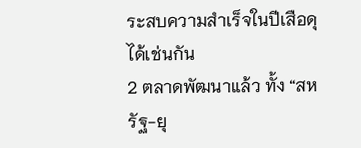ระสบความสำเร็จในปีเสือดุได้เช่นกัน
2 ตลาดพัฒนาแล้ว ทั้ง “สหรัฐ-ยุ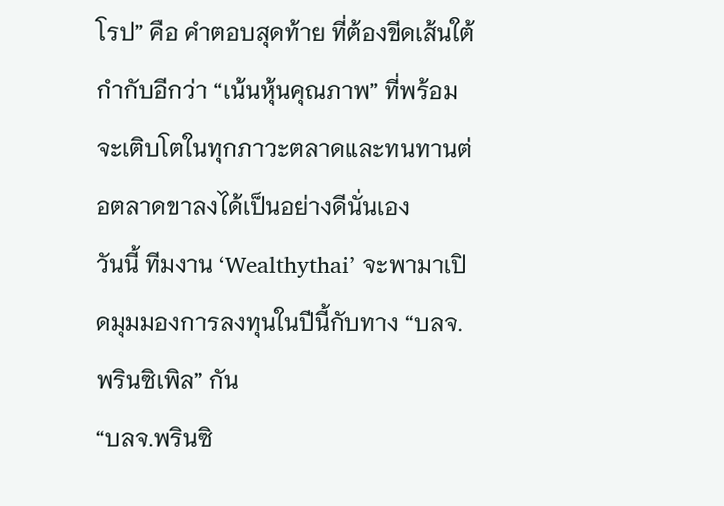โรป” คือ คำตอบสุดท้าย ที่ต้องขีดเส้นใต้กำกับอีกว่า “เน้นหุ้นคุณภาพ” ที่พร้อมจะเติบโตในทุกภาวะตลาดและทนทานต่อตลาดขาลงได้เป็นอย่างดีนั่นเอง
วันนี้ ทีมงาน ‘Wealthythai’ จะพามาเปิดมุมมองการลงทุนในปีนี้กับทาง “บลจ.พรินซิเพิล” กัน
“บลจ.พรินซิ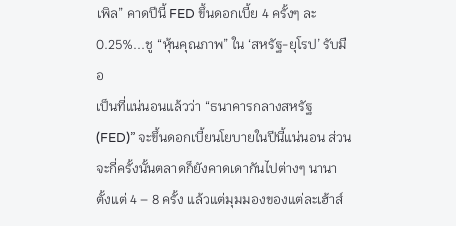เพิล” คาดปีนี้ FED ขึ้นดอกเบี้ย 4 ครั้งๆ ละ 0.25%...ชู “หุ้นคุณภาพ” ใน ‘สหรัฐ-ยุโรป’ รับมือ
เป็นที่แน่นอนแล้วว่า “ธนาคารกลางสหรัฐ (FED)” จะขึ้นดอกเบี้ยนโยบายในปีนี้แน่นอน ส่วนจะกี่ครั้งนั้นตลาดก็ยังคาดเดากันไปต่างๆ นานา ตั้งแต่ 4 – 8 ครั้ง แล้วแต่มุมมองของแต่ละเฮ้าส์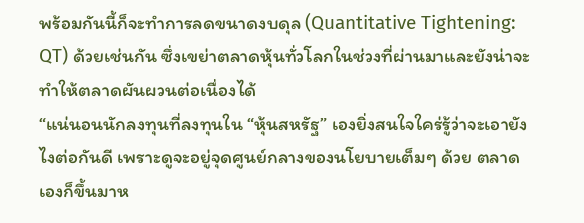พร้อมกันนี้ก็จะทำการลดขนาดงบดุล (Quantitative Tightening: QT) ด้วยเช่นกัน ซึ่งเขย่าตลาดหุ้นทั่วโลกในช่วงที่ผ่านมาและยังน่าจะทำให้ตลาดผันผวนต่อเนื่องได้
“แน่นอนนักลงทุนที่ลงทุนใน “หุ้นสหรัฐ” เองยิ่งสนใจใคร่รู้ว่าจะเอายังไงต่อกันดี เพราะดูจะอยู่จุดศูนย์กลางของนโยบายเต็มๆ ด้วย ตลาดเองก็ขึ้นมาห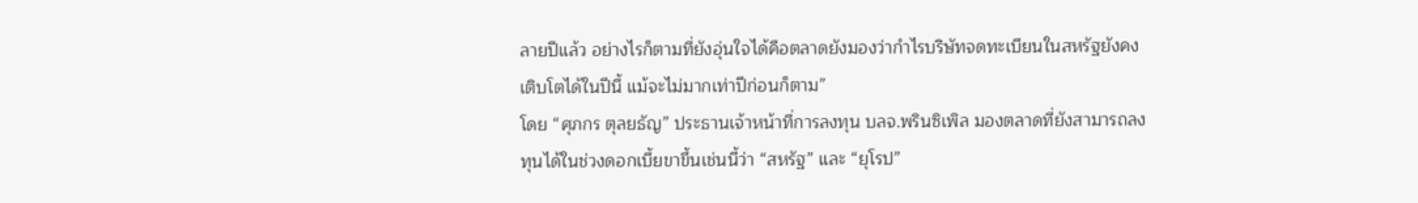ลายปีแล้ว อย่างไรก็ตามที่ยังอุ่นใจได้คือตลาดยังมองว่ากำไรบริษัทจดทะเบียนในสหรัฐยังคงเติบโตได้ในปีนี้ แม้จะไม่มากเท่าปีก่อนก็ตาม”
โดย “ศุภกร ตุลยธัญ” ประธานเจ้าหน้าที่การลงทุน บลจ.พรินซิเพิล มองตลาดที่ยังสามารถลงทุนได้ในช่วงดอกเบี้ยขาขึ้นเช่นนี้ว่า “สหรัฐ” และ “ยุโรป”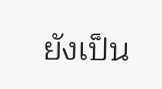ยังเป็น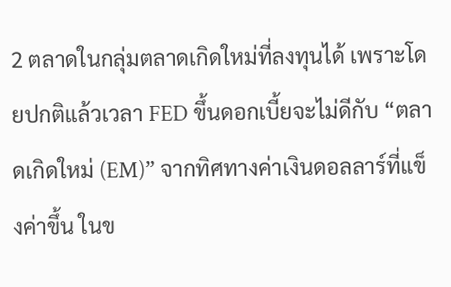2 ตลาดในกลุ่มตลาดเกิดใหม่ที่ลงทุนได้ เพราะโดยปกติแล้วเวลา FED ขึ้นดอกเบี้ยจะไม่ดีกับ “ตลาดเกิดใหม่ (EM)” จากทิศทางค่าเงินดอลลาร์ที่แข็งค่าขึ้น ในข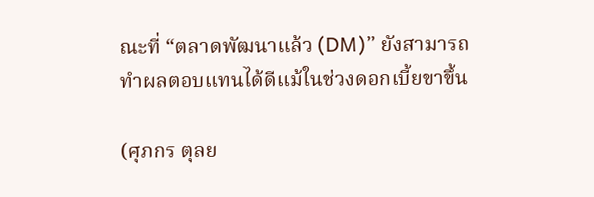ณะที่ “ตลาดพัฒนาแล้ว (DM)” ยังสามารถทำผลตอบแทนได้ดีแม้ในช่วงดอกเบี้ยขาขึ้น

(ศุภกร ตุลย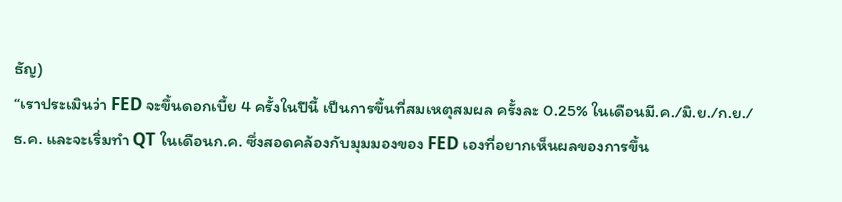ธัญ)
“เราประเมินว่า FED จะขึ้นดอกเบี้ย 4 ครั้งในปีนี้ เป็นการขึ้นที่สมเหตุสมผล ครั้งละ 0.25% ในเดือนมี.ค./มิ.ย./ก.ย./ธ.ค. และจะเริ่มทำ QT ในเดือนก.ค. ซึ่งสอดคล้องกับมุมมองของ FED เองที่อยากเห็นผลของการขึ้น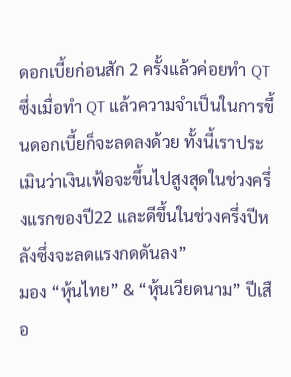ดอกเบี้ยก่อนสัก 2 ครั้งแล้วค่อยทำ QT ซึ่งเมื่อทำ QT แล้วความจำเป็นในการขึ้นดอกเบี้ยก็จะลดลงด้วย ทั้งนี้เราประเมินว่าเงินเฟ้อจะขึ้นไปสูงสุดในช่วงครึ่งแรกของปี22 และดีขึ้นในช่วงครึ่งปีหลังซึ่งจะลดแรงกดดันลง”
มอง “หุ้นไทย” & “หุ้นเวียดนาม” ปีเสือ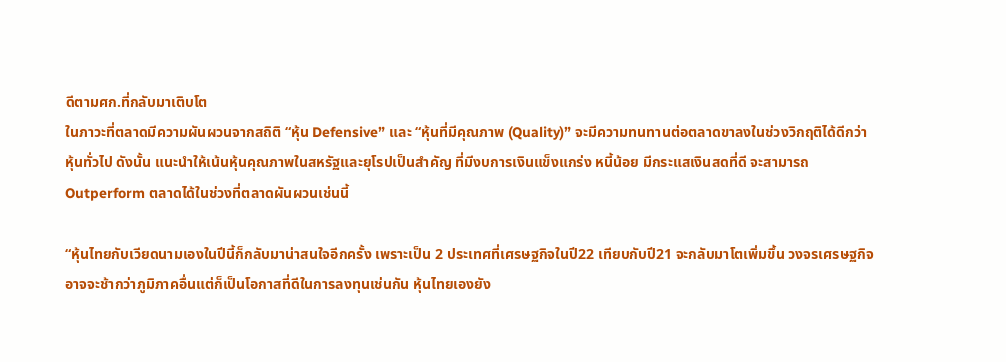ดีตามศก.ที่กลับมาเติบโต
ในภาวะที่ตลาดมีความผันผวนจากสถิติ “หุ้น Defensive” และ “หุ้นที่มีคุณภาพ (Quality)” จะมีความทนทานต่อตลาดขาลงในช่วงวิกฤติได้ดีกว่าหุ้นทั่วไป ดังนั้น แนะนำให้เน้นหุ้นคุณภาพในสหรัฐและยุโรปเป็นสำคัญ ที่มีงบการเงินแข็งแกร่ง หนี้น้อย มีกระแสเงินสดที่ดี จะสามารถ Outperform ตลาดได้ในช่วงที่ตลาดผันผวนเช่นนี้

“หุ้นไทยกับเวียดนามเองในปีนี้ก็กลับมาน่าสนใจอีกครั้ง เพราะเป็น 2 ประเทศที่เศรษฐกิจในปี22 เทียบกับปี21 จะกลับมาโตเพิ่มขึ้น วงจรเศรษฐกิจอาจจะช้ากว่าภูมิภาคอื่นแต่ก็เป็นโอกาสที่ดีในการลงทุนเช่นกัน หุ้นไทยเองยัง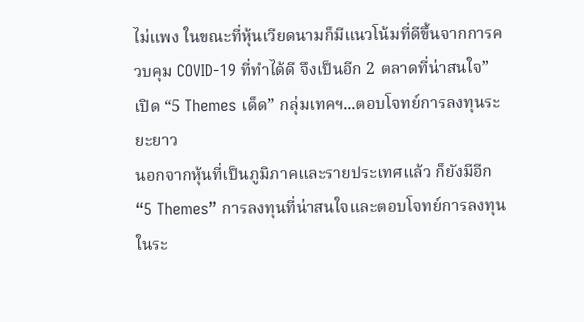ไม่แพง ในขณะที่หุ้นเวียดนามก็มีแนวโน้มที่ดีขึ้นจากการควบคุม COVID-19 ที่ทำได้ดี จึงเป็นอีก 2 ตลาดที่น่าสนใจ”
เปิด “5 Themes เด็ด” กลุ่มเทคฯ...ตอบโจทย์การลงทุนระยะยาว
นอกจากหุ้นที่เป็นภูมิภาคและรายประเทศแล้ว ก็ยังมีอีก “5 Themes” การลงทุนที่น่าสนใจและตอบโจทย์การลงทุนในระ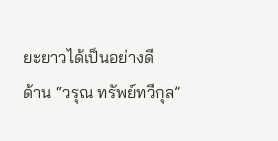ยะยาวได้เป็นอย่างดี
ด้าน “วรุณ ทรัพย์ทวีกุล”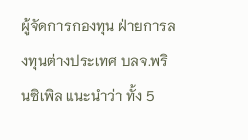ผู้จัดการกองทุน ฝ่ายการลงทุนต่างประเทศ บลจ.พรินซิเพิล แนะนำว่า ทั้ง 5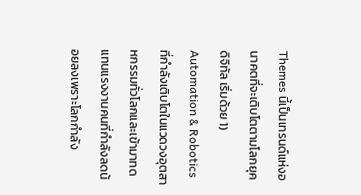Themes นี้เป็นเทรนด์แห่งอนาคตที่จะเติบโตตามโลกยุคดิจิทัล เริ่มด้วย 1) Automation & Robotics ที่กำลังเติบโตในแวดวงอุตสาหกรรมทั่วโลกและเข้ามาทดแทนแรงงานคนที่กำลังลดน้อยลงเพราะโลกกำลัง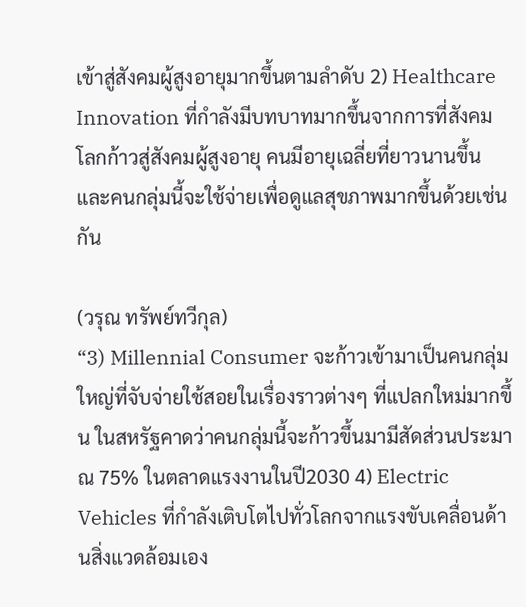เข้าสู่สังคมผู้สูงอายุมากขึ้นตามลำดับ 2) Healthcare Innovation ที่กำลังมีบทบาทมากขึ้นจากการที่สังคมโลกก้าวสู่สังคมผู้สูงอายุ คนมีอายุเฉลี่ยที่ยาวนานขึ้น และคนกลุ่มนี้จะใช้จ่ายเพื่อดูแลสุขภาพมากขึ้นด้วยเช่นกัน

(วรุณ ทรัพย์ทวีกุล)
“3) Millennial Consumer จะก้าวเข้ามาเป็นคนกลุ่มใหญ่ที่จับจ่ายใช้สอยในเรื่องราวต่างๆ ที่แปลกใหม่มากขึ้น ในสหรัฐคาดว่าคนกลุ่มนี้จะก้าวขึ้นมามีสัดส่วนประมาณ 75% ในตลาดแรงงานในปี2030 4) Electric Vehicles ที่กำลังเติบโตไปทั่วโลกจากแรงขับเคลื่อนด้านสิ่งแวดล้อมเอง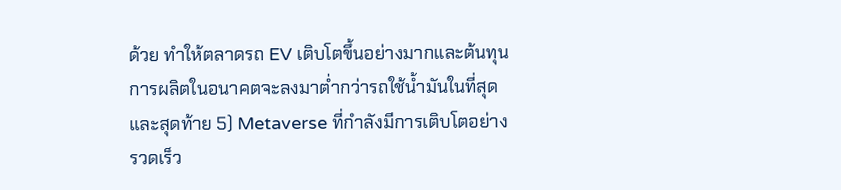ด้วย ทำให้ตลาดรถ EV เติบโตขึ้นอย่างมากและต้นทุนการผลิตในอนาคตจะลงมาต่ำกว่ารถใช้น้ำมันในที่สุด และสุดท้าย 5) Metaverse ที่กำลังมีการเติบโตอย่างรวดเร็ว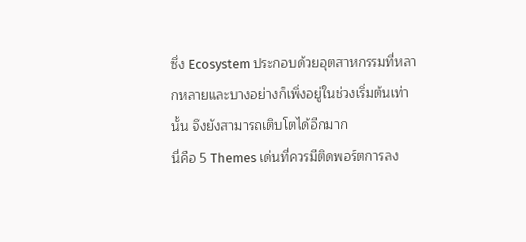ซึ่ง Ecosystem ประกอบด้วยอุตสาหกรรมที่หลากหลายและบางอย่างก็เพิ่งอยู่ในช่วงเริ่มต้นเท่านั้น จึงยังสามารถเติบโตได้อีกมาก
นี่คือ 5 Themes เด่นที่ควรมีติดพอร์ตการลง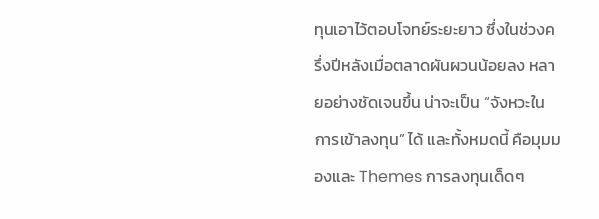ทุนเอาไว้ตอบโจทย์ระยะยาว ซึ่งในช่วงครึ่งปีหลังเมื่อตลาดผันผวนน้อยลง หลายอย่างชัดเจนขึ้น น่าจะเป็น “จังหวะในการเข้าลงทุน” ได้ และทั้งหมดนี้ คือมุมมองและ Themes การลงทุนเด็ดๆ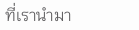ที่เรานำมา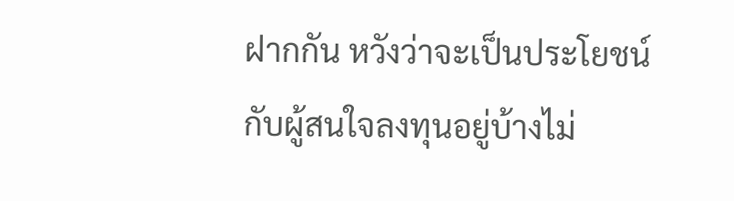ฝากกัน หวังว่าจะเป็นประโยชน์กับผู้สนใจลงทุนอยู่บ้างไม่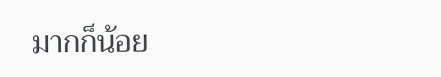มากก็น้อย